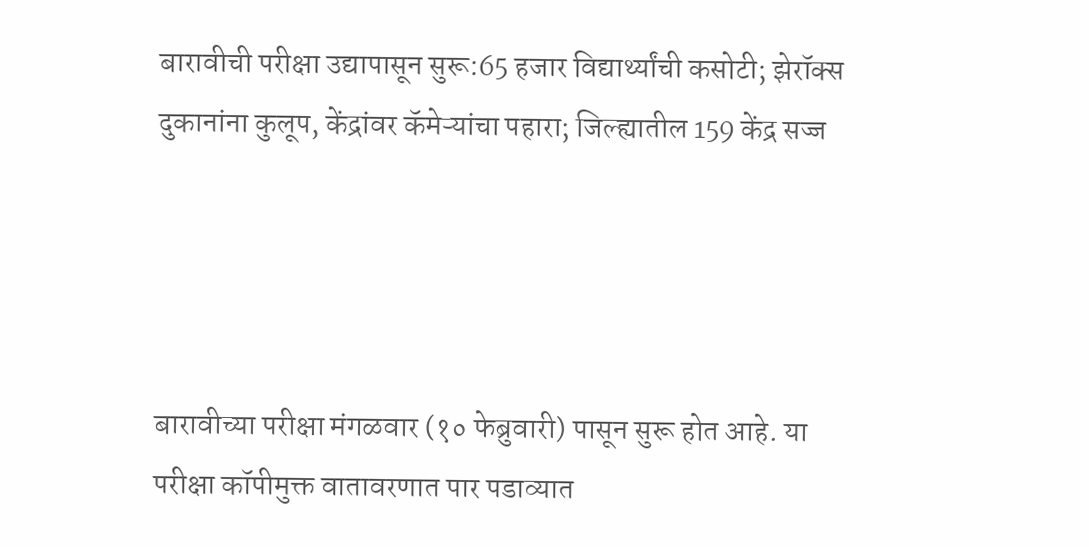बारावीची परीक्षा उद्यापासून सुरू:65 हजार विद्यार्थ्यांची कसोटी; झेरॉक्स दुकानांना कुलूप, केंद्रांवर कॅमेऱ्यांचा पहारा; जिल्ह्यातील 159 केंद्र सज्ज




बारावीच्या परीक्षा मंगळवार (१० फेब्रुवारी) पासून सुरू होत आहे. या परीक्षा कॉपीमुक्त वातावरणात पार पडाव्यात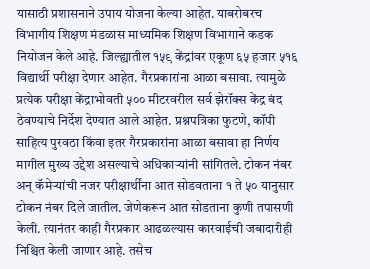यासाठी प्रशासनाने उपाय योजना केल्या आहेत. याबरोबरच विभागीय शिक्षण मंडळास माध्यमिक शिक्षण विभागाने कडक नियोजन केले आहे. जिल्ह्यातील १५९ केंद्रांवर एकूण ६५ हजार ५१६ विद्यार्थी परीक्षा देणार आहेत. गैरप्रकारांना आळा बसावा. त्यामुळे प्रत्येक परीक्षा केंद्राभोवती ५०० मीटरवरील सर्व झेरॉक्स केंद्र बंद ठेवण्याचे निर्देश देण्यात आले आहेत. प्रश्नपत्रिका फुटणे, कॉपी साहित्य पुरवठा किंवा इतर गैरप्रकारांना आळा बसावा हा निर्णय मागील मुख्य उद्देश असल्याचे अधिकाऱ्यांनी सांगितले. टोकन नंबर अन् कॅमेऱ्यांची नजर परीक्षार्थींना आत सोडवताना १ ते ५० यानुसार टोकन नंबर दिले जातील. जेणेकरून आत सोडताना कुणी तपासणी केली. त्यानंतर काही गैरप्रकार आढळल्यास कारवाईची जबादारीही निश्चित केली जाणार आहे. तसेच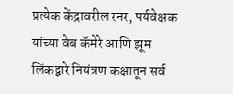प्रत्येक केंद्रावरील रनर, पर्यवेक्षक यांच्या वेब कॅमेरे आणि झूम लिंकद्वारे नियंत्रण कक्षातून सर्व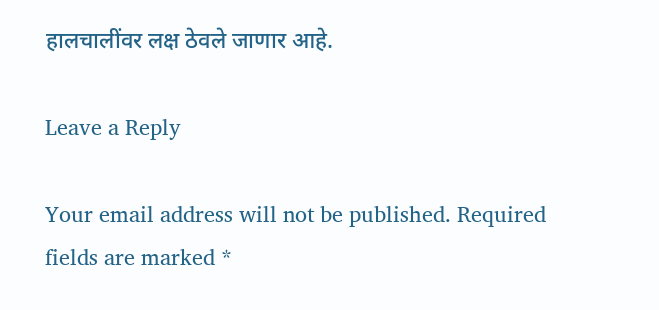हालचालींवर लक्ष ठेवले जाणार आहे.

Leave a Reply

Your email address will not be published. Required fields are marked *